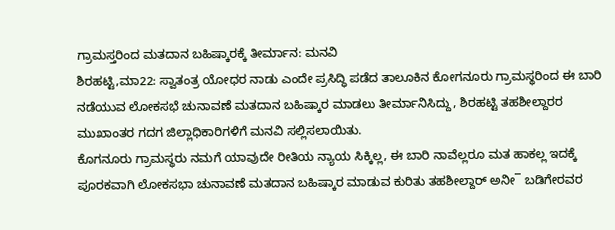ಗ್ರಾಮಸ್ತರಿಂದ ಮತದಾನ ಬಹಿಷ್ಕಾರಕ್ಕೆ ತೀರ್ಮಾನ: ಮನವಿ
ಶಿರಹಟ್ಟಿ,ಮಾ22: ಸ್ವಾತಂತ್ರ ಯೋಧರ ನಾಡು ಎಂದೇ ಪ್ರಸಿದ್ಧಿ ಪಡೆದ ತಾಲೂಕಿನ ಕೋಗನೂರು ಗ್ರಾಮಸ್ಥರಿಂದ ಈ ಬಾರಿ ನಡೆಯುವ ಲೋಕಸಭೆ ಚುನಾವಣೆ ಮತದಾನ ಬಹಿಷ್ಕಾರ ಮಾಡಲು ತೀರ್ಮಾನಿಸಿದ್ದು, ಶಿರಹಟ್ಟಿ ತಹಶೀಲ್ದಾರರ ಮುಖಾಂತರ ಗದಗ ಜಿಲ್ಲಾಧಿಕಾರಿಗಳಿಗೆ ಮನವಿ ಸಲ್ಲಿಸಲಾಯಿತು.
ಕೊಗನೂರು ಗ್ರಾಮಸ್ಥರು ನಮಗೆ ಯಾವುದೇ ರೀತಿಯ ನ್ಯಾಯ ಸಿಕ್ಕಿಲ್ಲ, ಈ ಬಾರಿ ನಾವೆಲ್ಲರೂ ಮತ ಹಾಕಲ್ಲ ಇದಕ್ಕೆ ಪೂರಕವಾಗಿ ಲೋಕಸಭಾ ಚುನಾವಣೆ ಮತದಾನ ಬಹಿಷ್ಕಾರ ಮಾಡುವ ಕುರಿತು ತಹಶೀಲ್ದಾರ್ ಅನೀ¯ ಬಡಿಗೇರವರ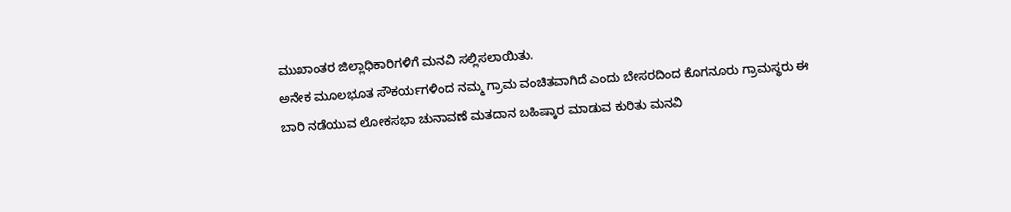ಮುಖಾಂತರ ಜಿಲ್ಲಾಧಿಕಾರಿಗಳಿಗೆ ಮನವಿ ಸಲ್ಲಿಸಲಾಯಿತು.
ಅನೇಕ ಮೂಲಭೂತ ಸೌಕರ್ಯಗಳಿಂದ ನಮ್ಮ ಗ್ರಾಮ ವಂಚಿತವಾಗಿದೆ ಎಂದು ಬೇಸರದಿಂದ ಕೊಗನೂರು ಗ್ರಾಮಸ್ಥರು ಈ ಬಾರಿ ನಡೆಯುವ ಲೋಕಸಭಾ ಚುನಾವಣೆ ಮತದಾನ ಬಹಿಷ್ಕಾರ ಮಾಡುವ ಕುರಿತು ಮನವಿ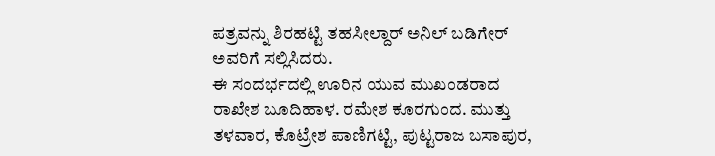ಪತ್ರವನ್ನು ಶಿರಹಟ್ಟಿ ತಹಸೀಲ್ದಾರ್ ಅನಿಲ್ ಬಡಿಗೇರ್ ಅವರಿಗೆ ಸಲ್ಲಿಸಿದರು.
ಈ ಸಂದರ್ಭದಲ್ಲಿ ಊರಿನ ಯುವ ಮುಖಂಡರಾದ ರಾಖೇಶ ಬೂದಿಹಾಳ. ರಮೇಶ ಕೂರಗುಂದ. ಮುತ್ತು ತಳವಾರ, ಕೊಟ್ರೇಶ ಪಾಣಿಗಟ್ಟಿ, ಪುಟ್ಟರಾಜ ಬಸಾಪುರ,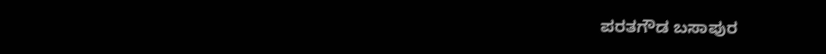ಪರತಗೌಡ ಬಸಾಪುರ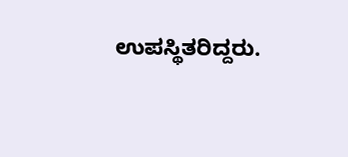ಉಪಸ್ಥಿತರಿದ್ದರು.